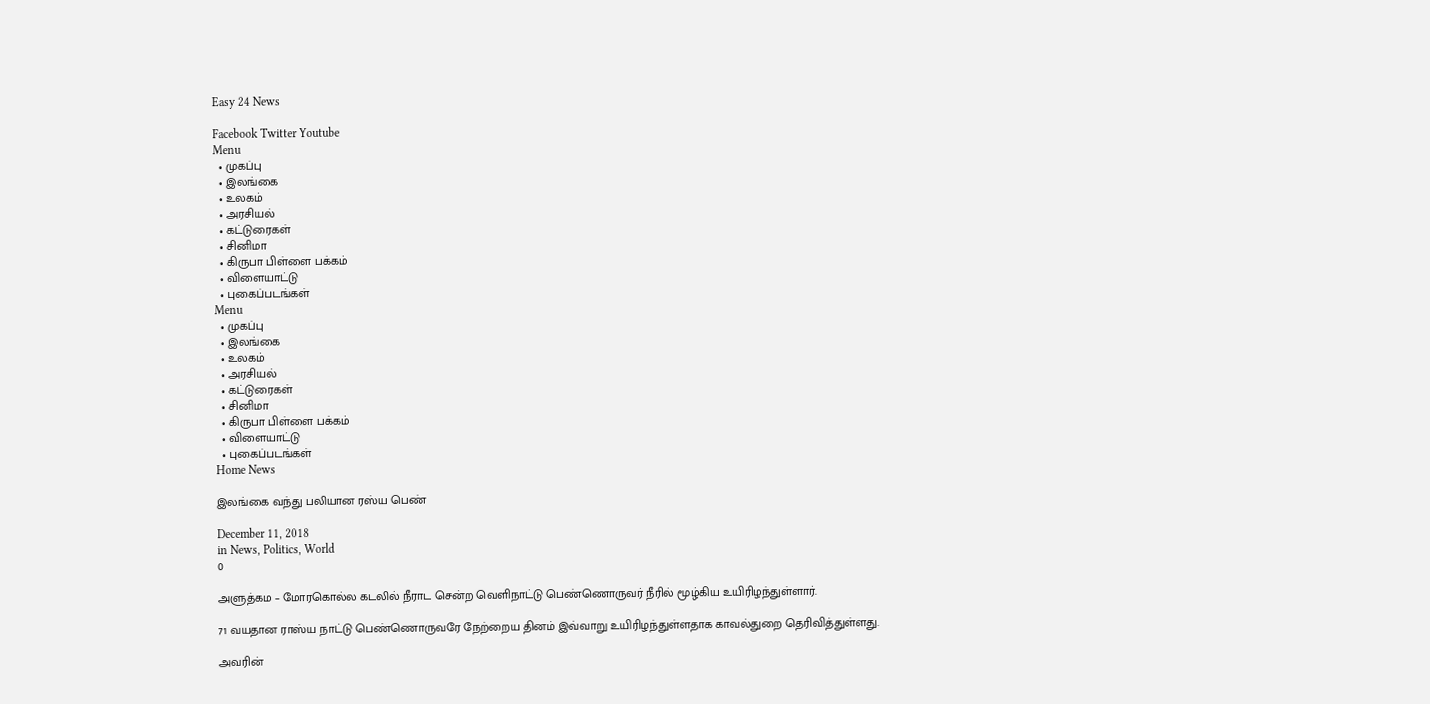Easy 24 News

Facebook Twitter Youtube
Menu
  • முகப்பு
  • இலங்கை
  • உலகம்
  • அரசியல்
  • கட்டுரைகள்
  • சினிமா
  • கிருபா பிள்ளை பக்கம்
  • விளையாட்டு
  • புகைப்படங்கள்
Menu
  • முகப்பு
  • இலங்கை
  • உலகம்
  • அரசியல்
  • கட்டுரைகள்
  • சினிமா
  • கிருபா பிள்ளை பக்கம்
  • விளையாட்டு
  • புகைப்படங்கள்
Home News

இலங்கை வந்து பலியான ரஸ்ய பெண்

December 11, 2018
in News, Politics, World
0

அளுத்கம – மோரகொல்ல கடலில் நீராட சென்ற வெளிநாட்டு பெண்ணொருவர் நீரில் மூழ்கிய உயிரிழந்துள்ளார்.

71 வயதான ராஸ்ய நாட்டு பெண்ணொருவரே நேற்றைய தினம் இவ்வாறு உயிரிழந்துள்ளதாக காவல்துறை தெரிவித்துள்ளது.

அவரின்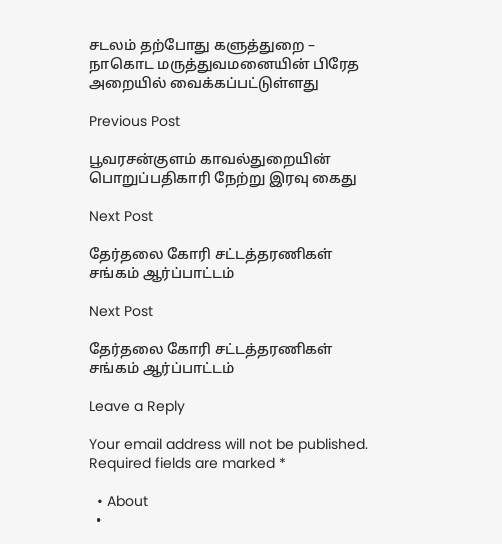சடலம் தற்போது களுத்துறை – நாகொட மருத்துவமனையின் பிரேத அறையில் வைக்கப்பட்டுள்ளது

Previous Post

பூவரசன்குளம் காவல்துறையின் பொறுப்பதிகாரி நேற்று இரவு கைது

Next Post

தேர்தலை கோரி சட்டத்தரணிகள் சங்கம் ஆர்ப்பாட்டம்

Next Post

தேர்தலை கோரி சட்டத்தரணிகள் சங்கம் ஆர்ப்பாட்டம்

Leave a Reply

Your email address will not be published. Required fields are marked *

  • About
  •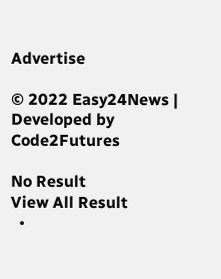Advertise

© 2022 Easy24News | Developed by Code2Futures

No Result
View All Result
  •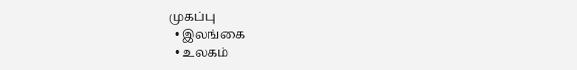முகப்பு
  • இலங்கை
  • உலகம்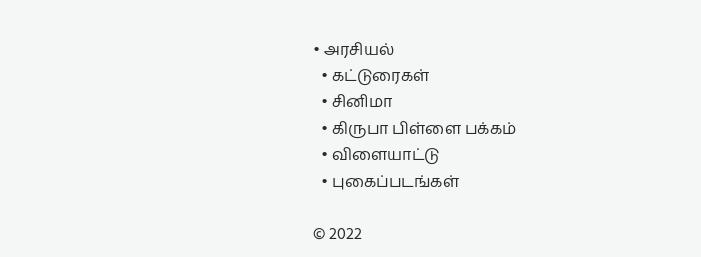• அரசியல்
  • கட்டுரைகள்
  • சினிமா
  • கிருபா பிள்ளை பக்கம்
  • விளையாட்டு
  • புகைப்படங்கள்

© 2022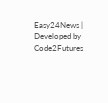Easy24News | Developed by Code2Futures